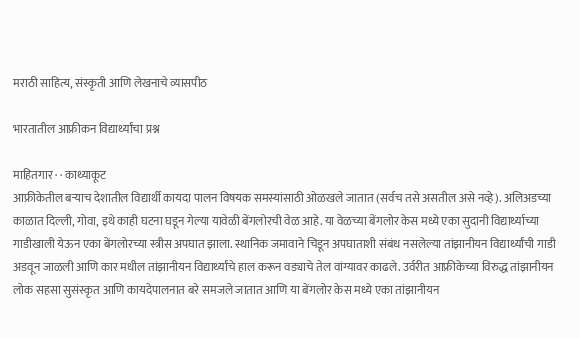मराठी साहित्य, संस्कृती आणि लेखनाचे व्यासपीठ

भारतातील आफ्रीकन विद्यार्थ्यांचा प्रश्न

माहितगार · · काथ्याकूट
आफ्रीकेतील बर्‍याच देशातील विद्यार्थी कायदा पालन विषयक समस्यांसाठी ओळखले जातात (सर्वच तसे असतील असे नव्हे). अलिअडच्या काळात दिल्ली, गोवा, इथे काही घटना घडून गेल्या यावेळी बेंगलोरची वेळ आहे. या वेळच्या बेंगलोर केस मध्ये एका सुदानी विद्यार्थ्याच्या गाडीखाली येऊन एका बेंगलोरच्या स्त्रीस अपघात झाला. स्थानिक जमावाने चिडून अपघाताशी संबंध नसलेल्या तांझानीयन विद्यार्थ्यांची गाडी अडवून जाळली आणि कार मधील तांझानीयन विद्यार्थ्यांचे हाल करून वड्याचे तेल वांग्यावर काढले. उर्वरीत आफ्रीकेच्या विरुद्ध तांझानीयन लोक सहसा सुसंस्कृत आणि कायदेपालनात बरे समजले जातात आणि या बेंगलोर केस मध्ये एका तांझानीयन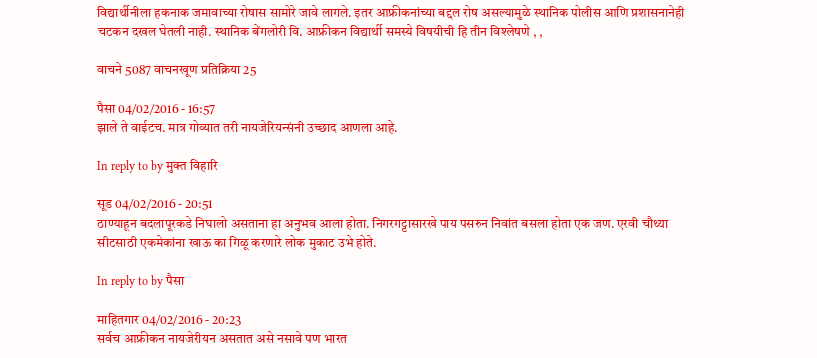विद्यार्थीनीला हकनाक जमावाच्या रोषास सामोरे जावे लागले. इतर आफ्रीकनांच्या बद्दल रोष असल्यामुळे स्थानिक पोलीस आणि प्रशासनानेही चटकन दखल घेतली नाही. स्थानिक बेंगलोरी वि. आफ्रीकन विद्यार्थी समस्ये विषयीची हि तीन विश्लेषणे , ,

वाचने 5087 वाचनखूण प्रतिक्रिया 25

पैसा 04/02/2016 - 16:57
झाले ते वाईटच. मात्र गोव्यात तरी नायजेरियन्संनी उच्छाद आणला आहे.

In reply to by मुक्त विहारि

सूड 04/02/2016 - 20:51
ठाण्याहून बदलापूरकडे निघालो असताना हा अनुभव आला होता. निगरगट्टासारखे पाय पसरुन निवांत बसला होता एक जण. एरवी चौथ्या सीटसाठी एकमेकांना खाऊ का गिळू करणारे लोक मुकाट उभे होते.

In reply to by पैसा

माहितगार 04/02/2016 - 20:23
सर्वच आफ्रीकन नायजेरीयन असतात असे नसावे पण भारत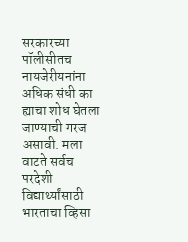सरकारच्या पॉलीसीतच नायजेरीयनांना अधिक संधी का ह्याचा शोध घेतला जाण्याची गरज असावी. मला वाटते सर्वच परदेशी विद्यार्थ्यांसाठी भारताचा व्हिसा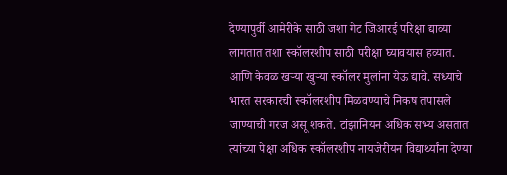देण्यापुर्वी आमेरीके साठी जशा गेट जिआरई परिक्षा द्याव्या लागतात तशा स्कॉलरशीप साठी परीक्षा घ्यावयास हव्यात. आणि केवळ खर्‍या खुर्‍या स्कॉलर मुलांना येऊ द्यावे. सध्याचे भारत सरकारची स्कॉलरशीप मिळवण्याचे निकष तपासले जाण्याची गरज असू शकते. टांझानियन अधिक सभ्य असतात त्यांच्या पेक्षा अधिक स्कॉलरशीप नायजेरीयन विद्यार्थ्यांना देण्या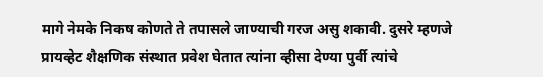मागे नेमके निकष कोणते ते तपासले जाण्याची गरज असु शकावी. दुसरे म्हणजे प्रायव्हेट शैक्षणिक संस्थात प्रवेश घेतात त्यांना व्हीसा देण्या पुर्वी त्यांचे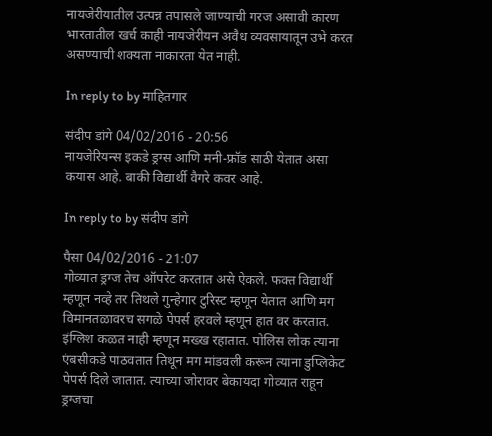नायजेरीयातील उत्पन्न तपासले जाण्याची गरज असावी कारण भारतातील खर्च काही नायजेरीयन अवैध व्यवसायातून उभे करत असण्याची शक्यता नाकारता येत नाही.

In reply to by माहितगार

संदीप डांगे 04/02/2016 - 20:56
नायजेरियन्स इकडे ड्रग्स आणि मनी-फ्रॉड साठी येतात असा कयास आहे. बाकी विद्यार्थी वैगरे कवर आहे.

In reply to by संदीप डांगे

पैसा 04/02/2016 - 21:07
गोव्यात ड्रग्ज तेच ऑपरेट करतात असे ऐकले. फक्त विद्यार्थी म्हणून नव्हे तर तिथले गुन्हेगार टुरिस्ट म्हणून येतात आणि मग विमानतळावरच सगळे पेपर्स हरवले म्हणून हात वर करतात. इंग्लिश कळत नाही म्हणून मख्ख रहातात. पोलिस लोक त्याना एंबसीकडे पाठवतात तिथून मग मांडवली करून त्याना डुप्लिकेट पेपर्स दिले जातात. त्याच्या जोरावर बेकायदा गोव्यात राहून ड्रग्जचा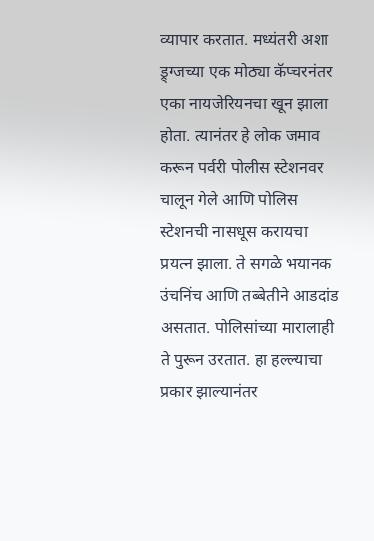व्यापार करतात. मध्यंतरी अशा ड्र्ग्जच्या एक मोठ्या कॅप्चरनंतर एका नायजेरियनचा खून झाला होता. त्यानंतर हे लोक जमाव करून पर्वरी पोलीस स्टेशनवर चालून गेले आणि पोलिस स्टेशनची नासधूस करायचा प्रयत्न झाला. ते सगळे भयानक उंचनिंच आणि तब्बेतीने आडदांड असतात. पोलिसांच्या मारालाही ते पुरून उरतात. हा हल्ल्याचा प्रकार झाल्यानंतर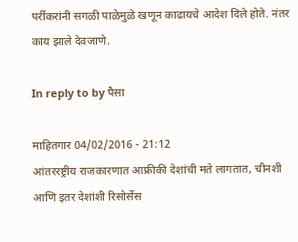पर्रीकरांनी सगळी पाळेमुळे खणून काढायचे आदेश दिले होते. नंतर काय झाले देवजाणे.

In reply to by पैसा

माहितगार 04/02/2016 - 21:12
आंतररष्ट्रीय राजकारणात आफ्रीकी देशांची मते लागतात, चीनशी आणि इतर देशांशी रिसोर्सेस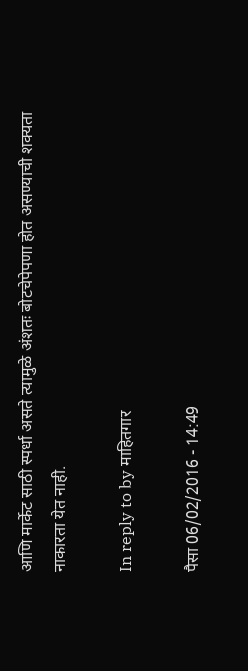आणि मार्केट साठी स्पर्धा असते त्यामुळे अंशतः बोटचेपेपणा होत असण्याची शक्यता नाकारता येत नाही.

In reply to by माहितगार

पैसा 06/02/2016 - 14:49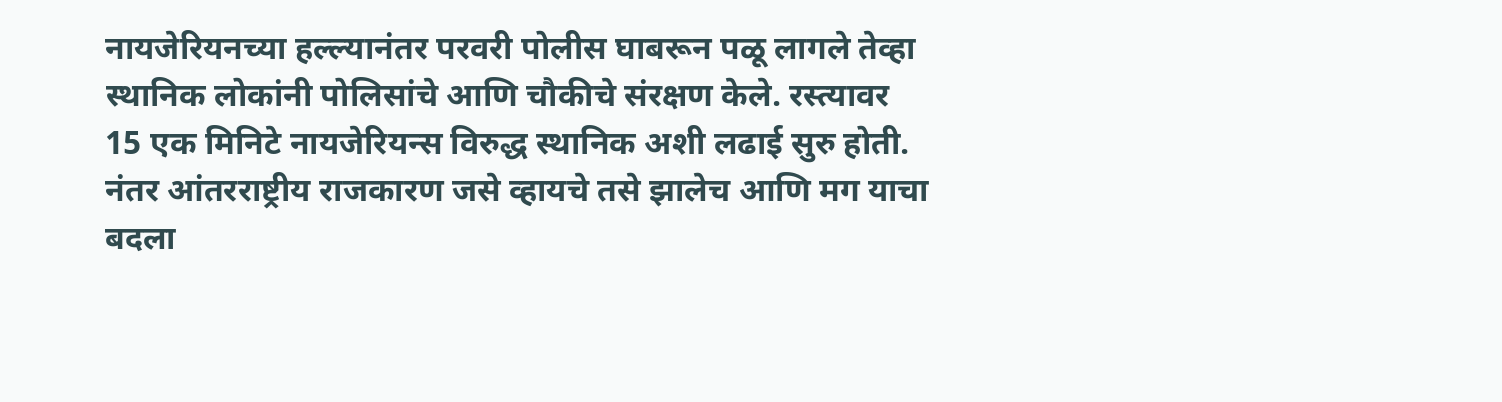नायजेरियनच्या हल्ल्यानंतर परवरी पोलीस घाबरून पळू लागले तेव्हा स्थानिक लोकांनी पोलिसांचे आणि चौकीचे संरक्षण केले. रस्त्यावर 15 एक मिनिटे नायजेरियन्स विरुद्ध स्थानिक अशी लढाई सुरु होती. नंतर आंतरराष्ट्रीय राजकारण जसे व्हायचे तसे झालेच आणि मग याचा बदला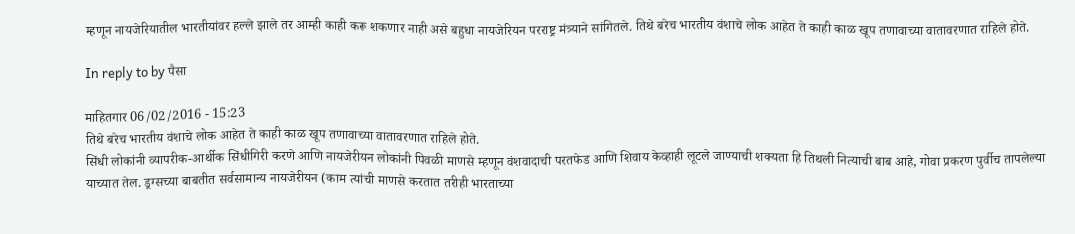म्हणून नायजेरियातील भारतीयांवर हल्ले झाले तर आम्ही काही करू शकणार नाही असे बहुधा नायजेरियन परराष्ट्र मंत्र्याने सांगितले. तिथे बरेच भारतीय वंशाचे लोक आहेत ते काही काळ खूप तणावाच्या वातावरणात राहिले होते.

In reply to by पैसा

माहितगार 06/02/2016 - 15:23
तिथे बरेच भारतीय वंशाचे लोक आहेत ते काही काळ खूप तणावाच्या वातावरणात राहिले होते.
सिंधी लोकांनी व्यापरीक-आर्थीक सिंधीगिरी करणे आणि नायजेरीयन लोकांनी पिवळी माणसे म्हणून वंशवादाची परतफेड आणि शिवाय केव्हाही लूटले जाण्याची शक्यता हि तिथली नित्याची बाब आहे, गोवा प्रकरण पुर्वीच तापलेल्या याच्यात तेल. ड्रग्सच्या बाबतीत सर्वसामान्य नायजेरीयन (काम त्यांची माणसे करतात तरीही भारताच्या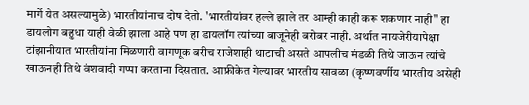मार्गे येत असल्यामुळे) भारतीयांनाच दोष देतो. 'भारतीयांवर हल्ले झाले तर आम्ही काही करू शकणार नाही" हा डायलोग बहुधा याही वेळी झाला आहे पण हा डायलॉग त्यांच्या बाजूनेही बरोबर नाही. अर्थात नायजेरीयापेक्षा टांझानीयात भारतीयांना मिळणारी वागणूक बरीच राजेशाही थाटाची असते आपलीच मंडळी तिथे जाऊन त्यांचे खाऊनही तिथे वंशवादी गप्पा करताना दिसतात. आफ्रीकेत गेल्यावर भारतीय सावळा (कृष्णवर्णीय भारतीय असेही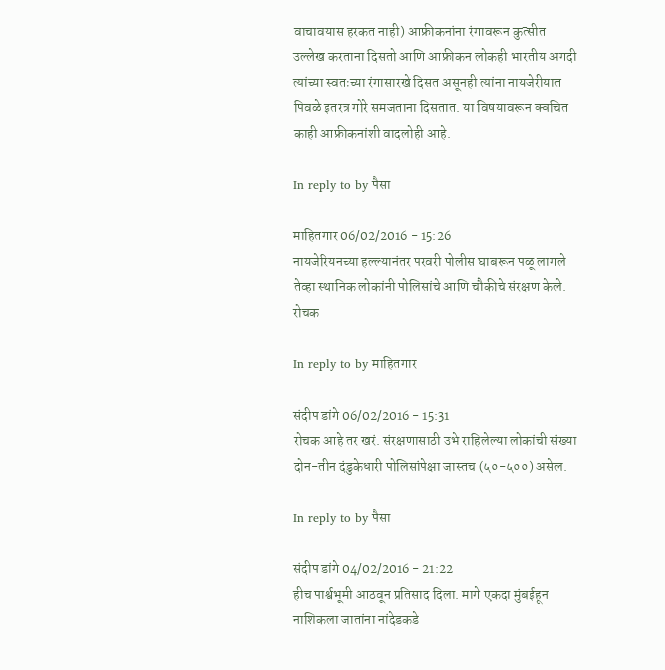वाचावयास हरकत नाही) आफ्रीकनांना रंगावरून कुत्सीत उल्लेख करताना दिसतो आणि आफ्रीकन लोकही भारतीय अगदी त्यांच्या स्वतःच्या रंगासारखे दिसत असूनही त्यांना नायजेरीयात पिवळे इतरत्र गोरे समजताना दिसतात. या विषयावरून क्वचित काही आफ्रीकनांशी वादलोही आहे.

In reply to by पैसा

माहितगार 06/02/2016 - 15:26
नायजेरियनच्या हल्ल्यानंतर परवरी पोलीस घाबरून पळू लागले तेव्हा स्थानिक लोकांनी पोलिसांचे आणि चौकीचे संरक्षण केले.
रोचक

In reply to by माहितगार

संदीप डांगे 06/02/2016 - 15:31
रोचक आहे तर खरं. संरक्षणासाठी उभे राहिलेल्या लोकांची संख्या दोन-तीन दंडुकेधारी पोलिसांपेक्षा जास्तच (५०-५००) असेल.

In reply to by पैसा

संदीप डांगे 04/02/2016 - 21:22
हीच पार्श्वभूमी आठवून प्रतिसाद दिला. मागे एकदा मुंबईहून नाशिकला जातांना नांदेडकडे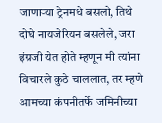जाणार्‍या ट्रेनमधे बसलो, तिथे दोघे नायजेरियन बसलेले, जरा इंग्रजी येत होते म्हणून मी त्यांना विचारले कुठे चाललात, तर म्हणे आमच्या कंपनीतर्फे जमिनीच्या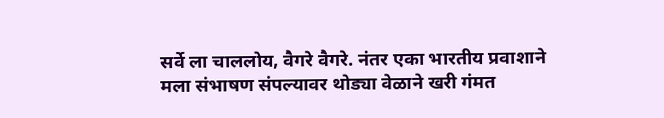सर्वे ला चाललोय, वैगरे वैगरे. नंतर एका भारतीय प्रवाशाने मला संभाषण संपल्यावर थोड्या वेळाने खरी गंमत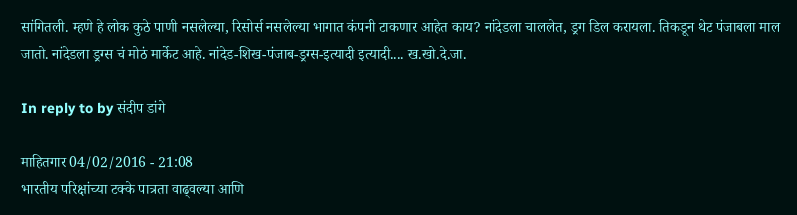सांगितली. म्हणे हे लोक कुठे पाणी नसलेल्या, रिसोर्स नसलेल्या भागात कंपनी टाकणार आहेत काय? नांदेडला चाललेत, ड्रग डिल करायला. तिकडून थेट पंजाबला माल जातो. नांदेडला ड्रग्स चं मोठं मार्केट आहे. नांदेड-शिख-पंजाब-ड्रग्स-इत्यादी इत्यादी.... ख.खो.दे.जा.

In reply to by संदीप डांगे

माहितगार 04/02/2016 - 21:08
भारतीय परिक्षांच्या टक्के पात्रता वाढ्वल्या आणि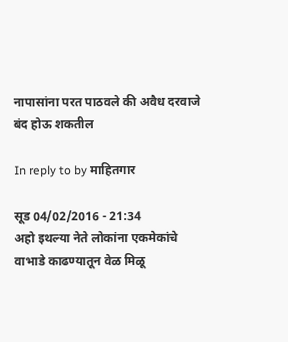नापासांना परत पाठवले की अवैध दरवाजे बंद होऊ शकतील

In reply to by माहितगार

सूड 04/02/2016 - 21:34
अहो इथल्या नेते लोकांना एकमेकांचे वाभाडे काढण्यातून वेळ मिळू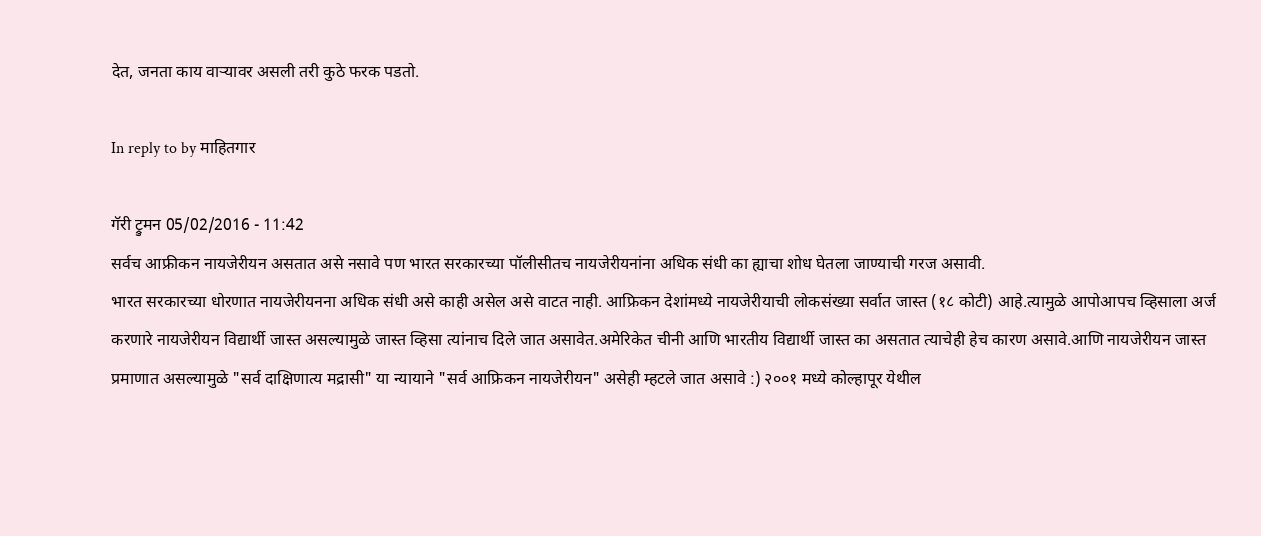देत, जनता काय वार्‍यावर असली तरी कुठे फरक पडतो.

In reply to by माहितगार

गॅरी ट्रुमन 05/02/2016 - 11:42
सर्वच आफ्रीकन नायजेरीयन असतात असे नसावे पण भारत सरकारच्या पॉलीसीतच नायजेरीयनांना अधिक संधी का ह्याचा शोध घेतला जाण्याची गरज असावी.
भारत सरकारच्या धोरणात नायजेरीयनना अधिक संधी असे काही असेल असे वाटत नाही. आफ्रिकन देशांमध्ये नायजेरीयाची लोकसंख्या सर्वात जास्त (१८ कोटी) आहे.त्यामुळे आपोआपच व्हिसाला अर्ज करणारे नायजेरीयन विद्यार्थी जास्त असल्यामुळे जास्त व्हिसा त्यांनाच दिले जात असावेत.अमेरिकेत चीनी आणि भारतीय विद्यार्थी जास्त का असतात त्याचेही हेच कारण असावे.आणि नायजेरीयन जास्त प्रमाणात असल्यामुळे "सर्व दाक्षिणात्य मद्रासी" या न्यायाने "सर्व आफ्रिकन नायजेरीयन" असेही म्हटले जात असावे :) २००१ मध्ये कोल्हापूर येथील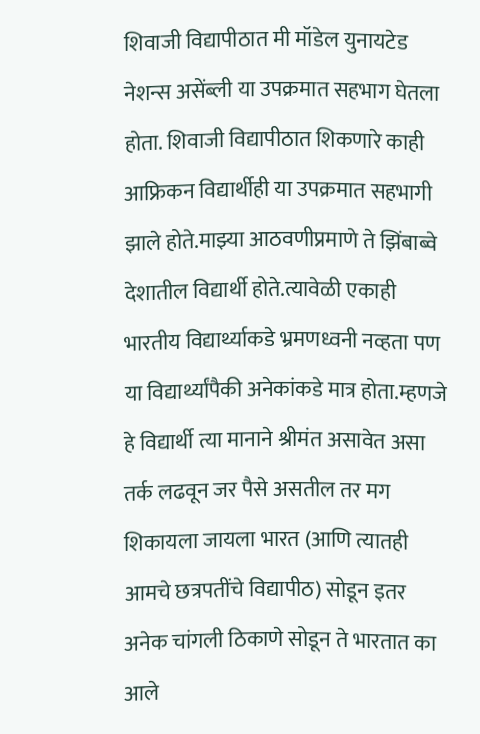शिवाजी विद्यापीठात मी मॉडेल युनायटेड नेशन्स असेंब्ली या उपक्रमात सहभाग घेतला होता. शिवाजी विद्यापीठात शिकणारे काही आफ्रिकन विद्यार्थीही या उपक्रमात सहभागी झाले होते.माझ्या आठवणीप्रमाणे ते झिंबाब्वे देशातील विद्यार्थी होते.त्यावेळी एकाही भारतीय विद्यार्थ्याकडे भ्रमणध्वनी नव्हता पण या विद्यार्थ्यांपैकी अनेकांकडे मात्र होता.म्हणजे हे विद्यार्थी त्या मानाने श्रीमंत असावेत असा तर्क लढवून जर पैसे असतील तर मग शिकायला जायला भारत (आणि त्यातही आमचे छत्रपतींचे विद्यापीठ) सोडून इतर अनेक चांगली ठिकाणे सोडून ते भारतात का आले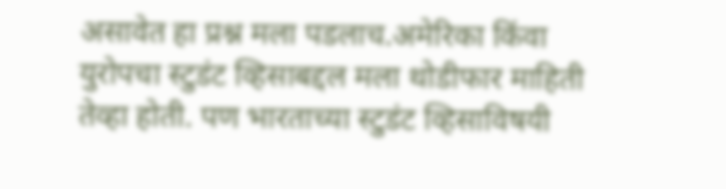असावेत हा प्रश्न मला पडलाच.अमेरिका किंवा युरोपचा स्टुडंट व्हिसाबद्दल मला थोडीफार माहिती तेव्हा होती. पण भारताच्या स्टुडंट व्हिसाविषयी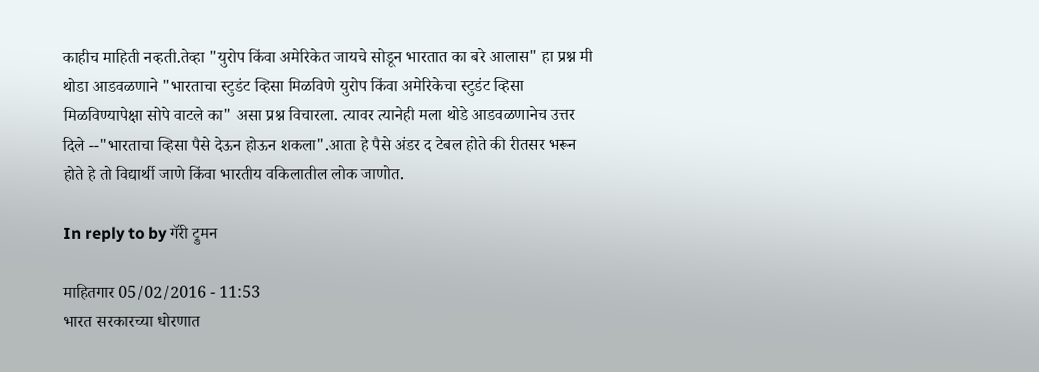काहीच माहिती नव्हती.तेव्हा "युरोप किंवा अमेरिकेत जायचे सोडून भारतात का बरे आलास" हा प्रश्न मी थोडा आडवळणाने "भारताचा स्टुडंट व्हिसा मिळविणे युरोप किंवा अमेरिकेचा स्टुडंट व्हिसा मिळविण्यापेक्षा सोपे वाटले का" असा प्रश्न विचारला. त्यावर त्यानेही मला थोडे आडवळणानेच उत्तर दिले --"भारताचा व्हिसा पैसे देऊन होऊन शकला".आता हे पैसे अंडर द टेबल होते की रीतसर भरून होते हे तो विद्यार्थी जाणे किंवा भारतीय वकिलातील लोक जाणोत.

In reply to by गॅरी ट्रुमन

माहितगार 05/02/2016 - 11:53
भारत सरकारच्या धोरणात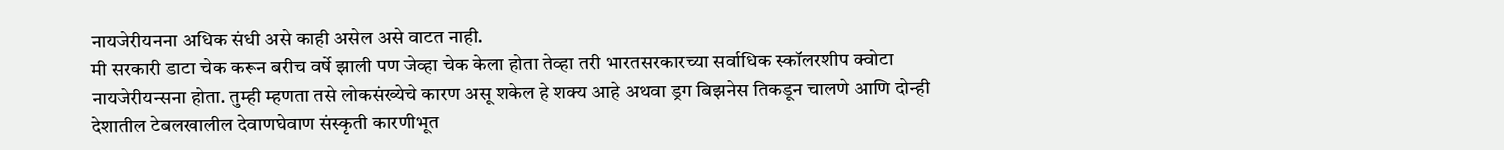नायजेरीयनना अधिक संधी असे काही असेल असे वाटत नाही.
मी सरकारी डाटा चेक करून बरीच वर्षे झाली पण जेव्हा चेक केला होता तेव्हा तरी भारतसरकारच्या सर्वाधिक स्कॉलरशीप क्वोटा नायजेरीयन्सना होता. तुम्ही म्हणता तसे लोकसंख्येचे कारण असू शकेल हे शक्य आहे अथवा ड्रग बिझनेस तिकडून चालणे आणि दोन्ही देशातील टेबलखालील देवाणघेवाण संस्कृती कारणीभूत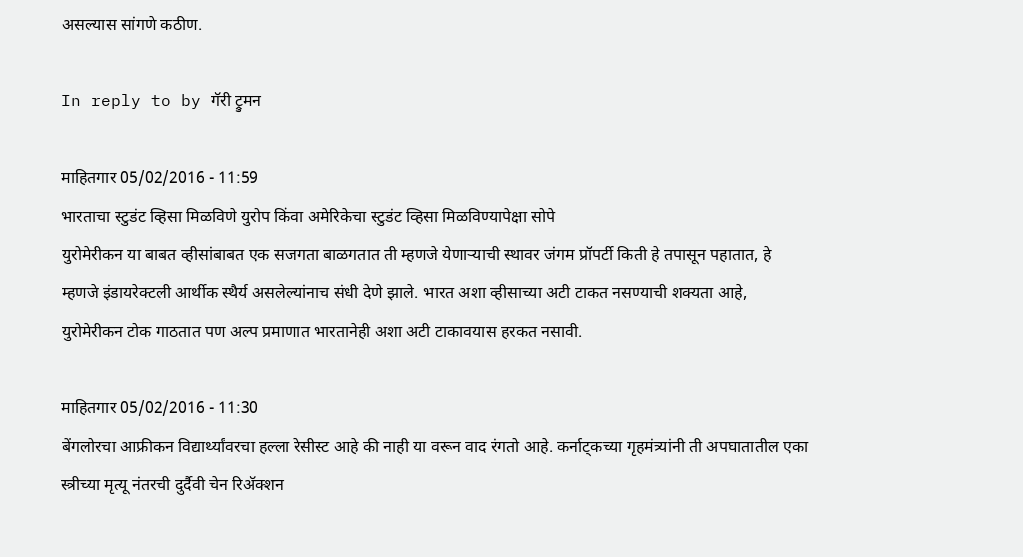असल्यास सांगणे कठीण.

In reply to by गॅरी ट्रुमन

माहितगार 05/02/2016 - 11:59
भारताचा स्टुडंट व्हिसा मिळविणे युरोप किंवा अमेरिकेचा स्टुडंट व्हिसा मिळविण्यापेक्षा सोपे
युरोमेरीकन या बाबत व्हीसांबाबत एक सजगता बाळगतात ती म्हणजे येणार्‍याची स्थावर जंगम प्रॉपर्टी किती हे तपासून पहातात, हे म्हणजे इंडायरेक्टली आर्थीक स्थैर्य असलेल्यांनाच संधी देणे झाले. भारत अशा व्हीसाच्या अटी टाकत नसण्याची शक्यता आहे, युरोमेरीकन टोक गाठतात पण अल्प प्रमाणात भारतानेही अशा अटी टाकावयास हरकत नसावी.

माहितगार 05/02/2016 - 11:30
बेंगलोरचा आफ्रीकन विद्यार्थ्यांवरचा हल्ला रेसीस्ट आहे की नाही या वरून वाद रंगतो आहे. कर्नाट्कच्या गृहमंत्र्यांनी ती अपघातातील एका स्त्रीच्या मृत्यू नंतरची दुर्दैवी चेन रिअ‍ॅक्शन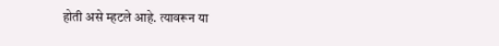होती असे म्हटले आहे. त्यावरून या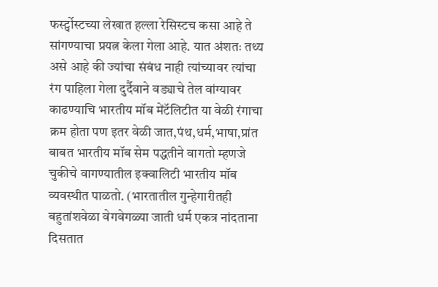फर्स्ट्पोस्टच्या लेखात हल्ला रेसिस्टच कसा आहे ते सांगण्याचा प्रयत्न केला गेला आहे. यात अंशतः तथ्य असे आहे की ज्यांचा संबंध नाही त्यांच्यावर त्यांचा रंग पाहिला गेला दुर्दैवाने वड्याचे तेल वांग्यावर काढण्याचि भारतीय मॉब मेंटॅलिटीत या वेळी रंगाचा क्रम होता पण इतर वेळी जात,पंथ,धर्म,भाषा,प्रांत बाबत भारतीय मॉब सेम पद्धतीने वागतो म्हणजे चुकीचे वागण्यातील इक्वालिटी भारतीय मॉब व्यवस्थीत पाळतो. (भारतातील गुन्हेगारीतही बहुतांशवेळा वेगवेगळ्या जाती धर्म एकत्र नांदताना दिसतात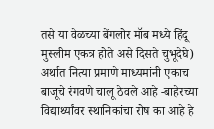तसे या वेळच्या बेंगलोर मॉब मध्ये हिंदू मुस्लीम एकत्र होते असे दिसते चुभूदेघे) अर्थात नित्या प्रमाणे माध्यमांनी एकाच बाजूचे रंगवणे चालू ठेवले आहे -बाहेरच्या विद्यार्थ्यांवर स्थानिकांचा रोष का आहे हे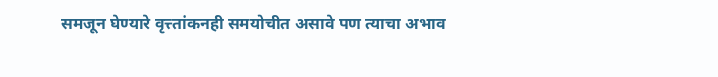समजून घेण्यारे वृत्त्तांकनही समयोचीत असावे पण त्याचा अभाव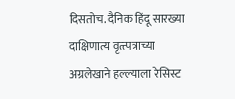दिसतोच. दैनिक हिंदू सारख्या दाक्षिणात्य वृत्त्पत्राच्या अग्रलेखाने हल्ल्याला रेसिस्ट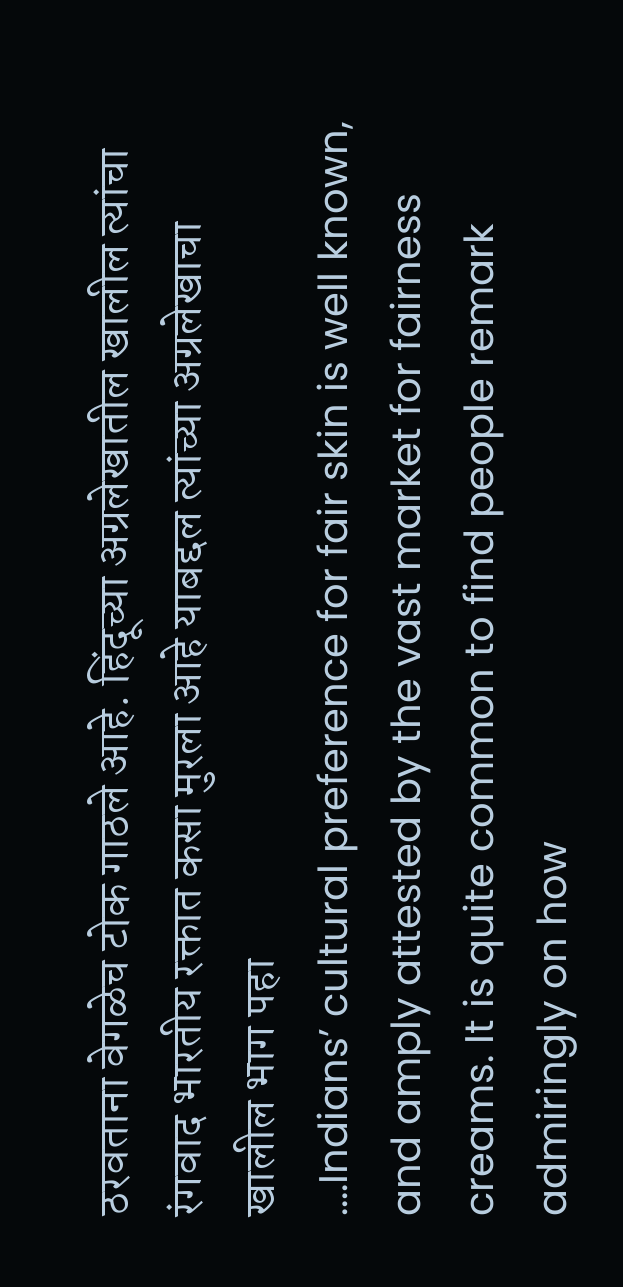ठरवताना वेगळेच टोक गाठले आहे. हिंदूच्या अग्रलेखातील खालील त्यांचा रंगवाद भारतीय रक्तात कसा मुरला आहे याबद्दल त्यांच्या अग्रलेखाचा खालील भाग पहा
....Indians’ cultural preference for fair skin is well known, and amply attested by the vast market for fairness creams. It is quite common to find people remark admiringly on how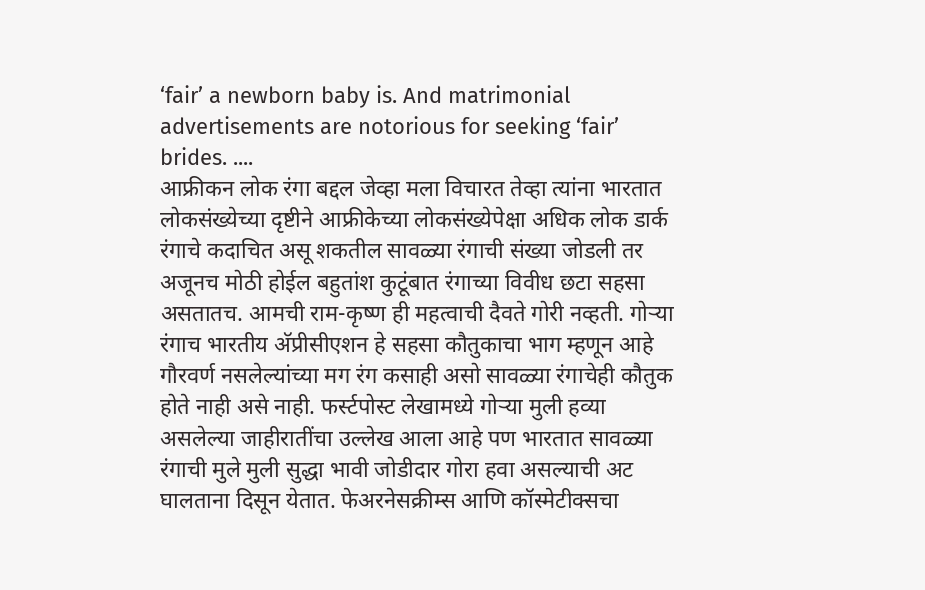‘fair’ a newborn baby is. And matrimonial advertisements are notorious for seeking ‘fair’ brides. ....
आफ्रीकन लोक रंगा बद्दल जेव्हा मला विचारत तेव्हा त्यांना भारतात लोकसंख्येच्या दृष्टीने आफ्रीकेच्या लोकसंख्येपेक्षा अधिक लोक डार्क रंगाचे कदाचित असू शकतील सावळ्या रंगाची संख्या जोडली तर अजूनच मोठी होईल बहुतांश कुटूंबात रंगाच्या विवीध छटा सहसा असतातच. आमची राम-कृष्ण ही महत्वाची दैवते गोरी नव्हती. गोर्‍या रंगाच भारतीय अ‍ॅप्रीसीएशन हे सहसा कौतुकाचा भाग म्हणून आहे गौरवर्ण नसलेल्यांच्या मग रंग कसाही असो सावळ्या रंगाचेही कौतुक होते नाही असे नाही. फर्स्टपोस्ट लेखामध्ये गोर्‍या मुली हव्या असलेल्या जाहीरातींचा उल्लेख आला आहे पण भारतात सावळ्या रंगाची मुले मुली सुद्धा भावी जोडीदार गोरा हवा असल्याची अट घालताना दिसून येतात. फेअरनेसक्रीम्स आणि कॉस्मेटीक्सचा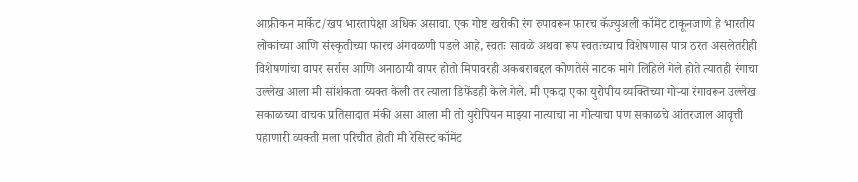आफ्रीकन मार्केट/खप भारतापेक्षा अधिक असावा. एक गोष्ट खरीकी रंग रुपावरून फारच कॅज्युअली कॉमेंट टाकूनजाणे हे भारतीय लोकांच्या आणि संस्कृतीच्या फारच अंगवळणी पडले आहे, स्वतः सावळे अथवा रूप स्वतःच्याच विशेषणास पात्र ठरत असलेतरीही विशेषणांचा वापर सर्रास आणि अनाठायी वापर होतो मिपावरही अकबराबद्दल कोणतेसे नाटक मागे लिहिले गेले होते त्यातही रंगाचा उल्लेख आला मी सांशंकता व्यक्त केली तर त्याला डिफेंडही केले गेले. मी एकदा एका युरोपीय व्यक्तिच्या गोर्‍या रंगावरून उल्लेख सकाळच्या वाचक प्रतिसादात मंकी असा आला मी तो युरोपियन माझ्या नात्याचा ना गोत्याचा पण सकाळचे आंतरजाल आवृत्ती पहाणारी व्यक्ती मला परिचीत होती मी रेसिस्ट कॉमेंट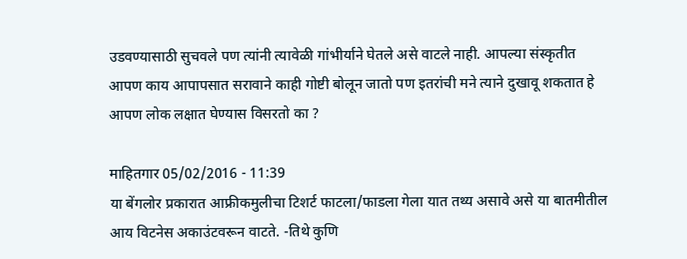उडवण्यासाठी सुचवले पण त्यांनी त्यावेळी गांभीर्याने घेतले असे वाटले नाही. आपल्या संस्कृतीत आपण काय आपापसात सरावाने काही गोष्टी बोलून जातो पण इतरांची मने त्याने दुखावू शकतात हे आपण लोक लक्षात घेण्यास विसरतो का ?

माहितगार 05/02/2016 - 11:39
या बेंगलोर प्रकारात आफ्रीकमुलीचा टिशर्ट फाटला/फाडला गेला यात तथ्य असावे असे या बातमीतील आय विटनेस अकाउंटवरून वाटते. -तिथे कुणि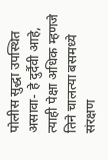पोलीस सुद्धा उपस्थित असावा- हे दुर्दैवी आहे, त्याही पेक्षा अधिक म्हणजे तिने चालत्या बसमध्ये संरक्षण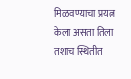मिळवण्याचा प्रयत्न केला असता तिला तशाच स्थितीत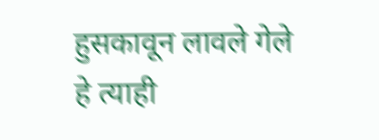हुसकावून लावले गेले हे त्याही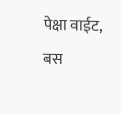पेक्षा वाईट, बस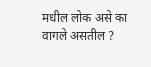मधील लोक असे का वागले असतील ?